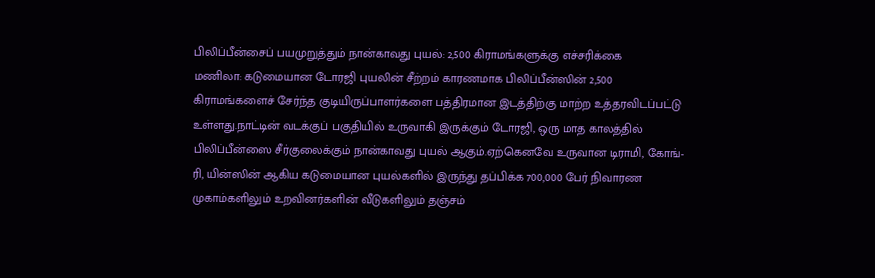பிலிப்பீன்சைப் பயமுறுத்தும் நான்காவது புயல்: 2,500 கிராமங்களுக்கு எச்சரிக்கை
மணிலா: கடுமையான டோரஜி புயலின் சீற்றம் காரணமாக பிலிப்பீன்ஸின் 2,500 கிராமங்களைச் சேர்ந்த குடியிருப்பாளர்களை பத்திரமான இடத்திற்கு மாற்ற உத்தரவிடப்பட்டு உள்ளது.நாட்டின் வடக்குப் பகுதியில் உருவாகி இருக்கும் டோரஜி, ஒரு மாத காலத்தில் பிலிப்பீன்ஸை சீர்குலைக்கும் நான்காவது புயல் ஆகும்.ஏற்கெனவே உருவான டிராமி, கோங்-ரி, யின்ஸின் ஆகிய கடுமையான புயல்களில் இருந்து தப்பிக்க 700,000 பேர் நிவாரண முகாம்களிலும் உறவினர்களின் வீடுகளிலும் தஞ்சம்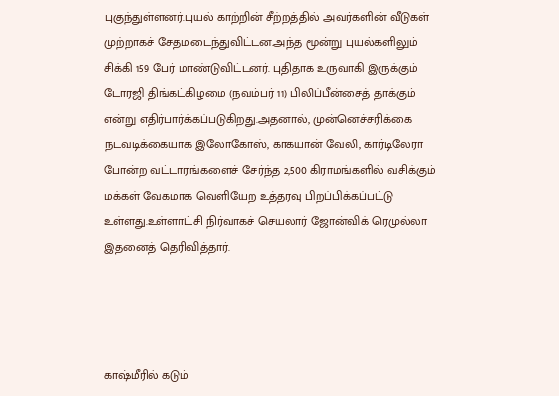புகுந்துள்ளனர்.புயல் காற்றின் சீற்றத்தில் அவர்களின் வீடுகள் முற்றாகச் சேதமடைந்துவிட்டன.அந்த மூன்று புயல்களிலும் சிக்கி 159 பேர் மாண்டுவிட்டனர். புதிதாக உருவாகி இருக்கும் டோரஜி திங்கட்கிழமை (நவம்பர் 11) பிலிப்பீன்சைத் தாக்கும் என்று எதிர்பார்க்கப்படுகிறது.அதனால், முன்னெச்சரிக்கை நடவடிக்கையாக இலோகோஸ், காகயான் வேலி, கார்டிலேரா போன்ற வட்டாரங்களைச் சேர்ந்த 2,500 கிராமங்களில் வசிக்கும் மக்கள் வேகமாக வெளியேற உத்தரவு பிறப்பிக்கப்பட்டு உள்ளது.உள்ளாட்சி நிர்வாகச் செயலார் ஜோன்விக் ரெமுல்லா இதனைத் தெரிவித்தார்.




காஷ்மீரில் கடும்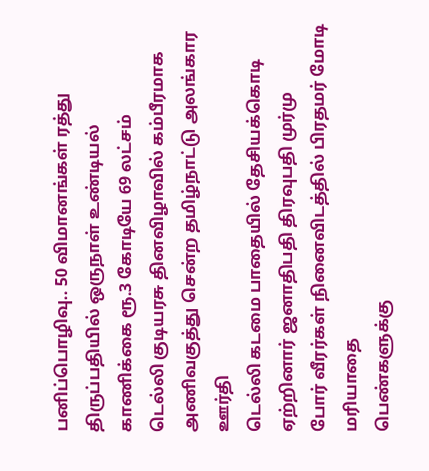பனிப்பொழிவு.. 50 விமானங்கள் ரத்து
திருப்பதியில் ஒருநாள் உண்டியல் காணிக்கை ரூ.3 கோடியே 69 லட்சம்
டெல்லி குடியரசு தினவிழாவில் கம்பீரமாக அணிவகுத்து சென்ற தமிழ்நாட்டு அலங்கார ஊர்தி
டெல்லி கடமை பாதையில் தேசியக்கொடி ஏற்றினார் ஜனாதிபதி திரவுபதி முர்மு
போர் வீரர்கள் நினைவிடத்தில் பிரதமர் மோடி மரியாதை
பெண்களுக்கு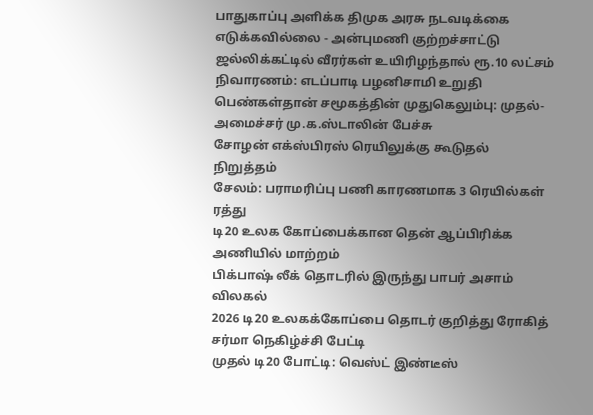பாதுகாப்பு அளிக்க திமுக அரசு நடவடிக்கை எடுக்கவில்லை - அன்புமணி குற்றச்சாட்டு
ஜல்லிக்கட்டில் வீரர்கள் உயிரிழந்தால் ரூ.10 லட்சம் நிவாரணம்: எடப்பாடி பழனிசாமி உறுதி
பெண்கள்தான் சமூகத்தின் முதுகெலும்பு: முதல்-அமைச்சர் மு.க.ஸ்டாலின் பேச்சு
சோழன் எக்ஸ்பிரஸ் ரெயிலுக்கு கூடுதல் நிறுத்தம்
சேலம்: பராமரிப்பு பணி காரணமாக 3 ரெயில்கள் ரத்து
டி20 உலக கோப்பைக்கான தென் ஆப்பிரிக்க அணியில் மாற்றம்
பிக்பாஷ் லீக் தொடரில் இருந்து பாபர் அசாம் விலகல்
2026 டி20 உலகக்கோப்பை தொடர் குறித்து ரோகித் சர்மா நெகிழ்ச்சி பேட்டி
முதல் டி20 போட்டி: வெஸ்ட் இண்டீஸ்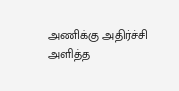அணிக்கு அதிர்ச்சி அளித்த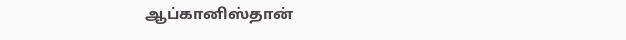ஆப்கானிஸ்தான்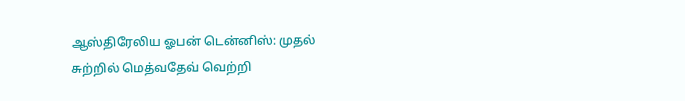ஆஸ்திரேலிய ஓபன் டென்னிஸ்: முதல் சுற்றில் மெத்வதேவ் வெற்றி